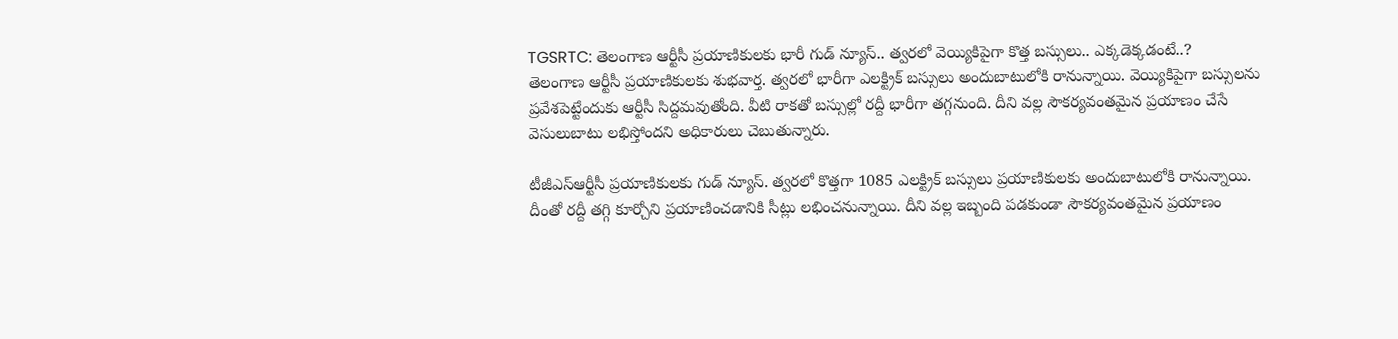TGSRTC: తెలంగాణ ఆర్టీసీ ప్రయాణికులకు భారీ గుడ్ న్యూస్.. త్వరలో వెయ్యికిపైగా కొత్త బస్సులు.. ఎక్కడెక్కడంటే..?
తెలంగాణ ఆర్టీసీ ప్రయాణికులకు శుభవార్త. త్వరలో భారీగా ఎలక్ట్రిక్ బస్సులు అందుబాటులోకి రానున్నాయి. వెయ్యికిపైగా బస్సులను ప్రవేశపెట్టేందుకు ఆర్టీసీ సిద్దమవుతోంది. వీటి రాకతో బస్సుల్లో రద్దీ భారీగా తగ్గనుంది. దీని వల్ల సౌకర్యవంతమైన ప్రయాణం చేసే వెసులుబాటు లభిస్తోందని అధికారులు చెబుతున్నారు.

టీజీఎస్ఆర్టీసీ ప్రయాణికులకు గుడ్ న్యూస్. త్వరలో కొత్తగా 1085 ఎలక్ట్రిక్ బస్సులు ప్రయాణికులకు అందుబాటులోకి రానున్నాయి. దీంతో రద్దీ తగ్గి కూర్చోని ప్రయాణించడానికి సీట్లు లభించనున్నాయి. దీని వల్ల ఇబ్బంది పడకుండా సౌకర్యవంతమైన ప్రయాణం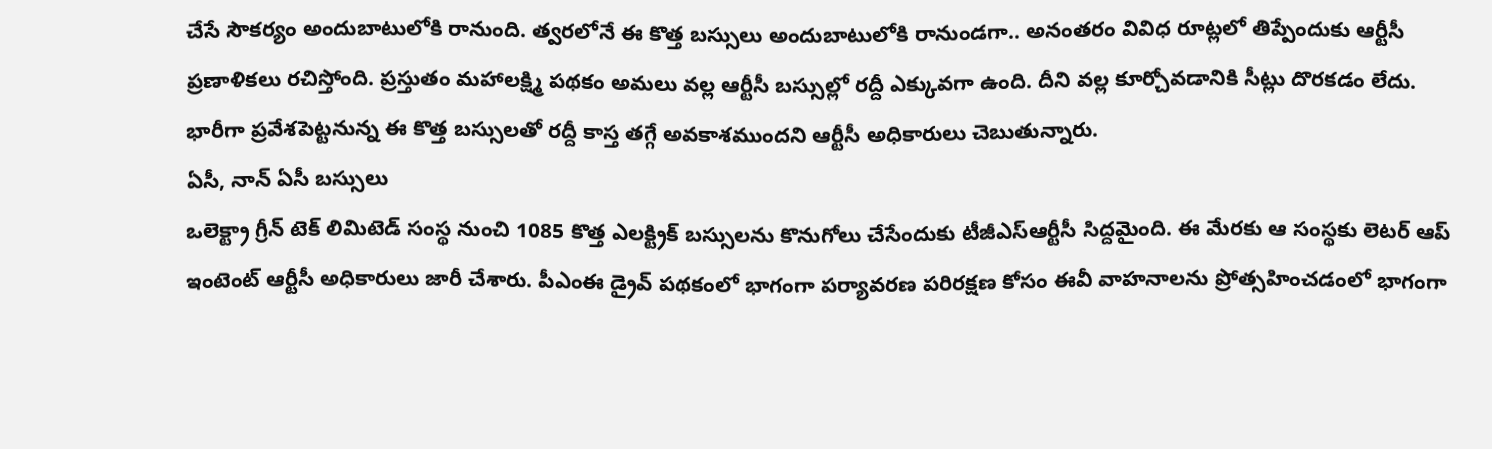చేసే సౌకర్యం అందుబాటులోకి రానుంది. త్వరలోనే ఈ కొత్త బస్సులు అందుబాటులోకి రానుండగా.. అనంతరం వివిధ రూట్లలో తిప్పేందుకు ఆర్టీసీ ప్రణాళికలు రచిస్తోంది. ప్రస్తుతం మహాలక్ష్మి పథకం అమలు వల్ల ఆర్టీసీ బస్సుల్లో రద్దీ ఎక్కువగా ఉంది. దీని వల్ల కూర్చోవడానికి సీట్లు దొరకడం లేదు. భారీగా ప్రవేశపెట్టనున్న ఈ కొత్త బస్సులతో రద్దీ కాస్త తగ్గే అవకాశముందని ఆర్టీసీ అధికారులు చెబుతున్నారు.
ఏసీ, నాన్ ఏసీ బస్సులు
ఒలెక్ట్రా గ్రీన్ టెక్ లిమిటెడ్ సంస్థ నుంచి 1085 కొత్త ఎలక్ట్రిక్ బస్సులను కొనుగోలు చేసేందుకు టీజీఎస్ఆర్టీసీ సిద్దమైంది. ఈ మేరకు ఆ సంస్థకు లెటర్ ఆప్ ఇంటెంట్ ఆర్టీసీ అధికారులు జారీ చేశారు. పీఎంఈ డ్రైవ్ పథకంలో భాగంగా పర్యావరణ పరిరక్షణ కోసం ఈవీ వాహనాలను ప్రోత్సహించడంలో భాగంగా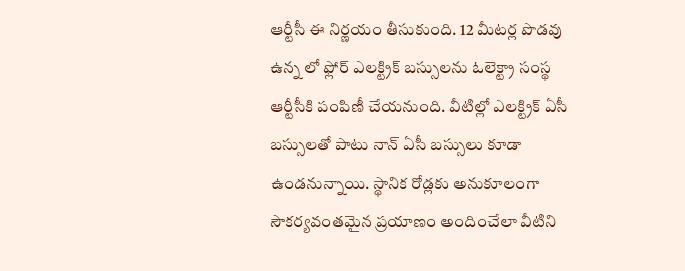ఆర్టీసీ ఈ నిర్ణయం తీసుకుంది. 12 మీటర్ల పొడవు ఉన్న లో ఫ్లోర్ ఎలక్ట్రిక్ బస్సులను ఓలెక్ట్రా సంస్థ ఆర్టీసీకి పంపిణీ చేయనుంది. వీటిల్లో ఎలక్ట్రిక్ ఏసీ బస్సులతో పాటు నాన్ ఏసీ బస్సులు కూడా ఉండనున్నాయి. స్థానిక రోడ్లకు అనుకూలంగా సౌకర్యవంతమైన ప్రయాణం అందించేలా వీటిని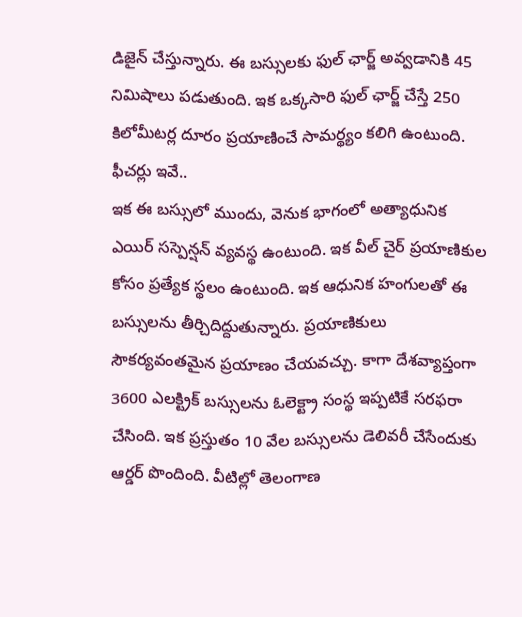డిజైన్ చేస్తున్నారు. ఈ బస్సులకు ఫుల్ ఛార్జ్ అవ్వడానికి 45 నిమిషాలు పడుతుంది. ఇక ఒక్కసారి ఫుల్ ఛార్జ్ చేస్తే 250 కిలోమీటర్ల దూరం ప్రయాణించే సామర్థ్యం కలిగి ఉంటుంది.
ఫీచర్లు ఇవే..
ఇక ఈ బస్సులో ముందు, వెనుక భాగంలో అత్యాధునిక ఎయిర్ సస్పెన్షన్ వ్యవస్థ ఉంటుంది. ఇక వీల్ చైర్ ప్రయాణికుల కోసం ప్రత్యేక స్థలం ఉంటుంది. ఇక ఆధునిక హంగులతో ఈ బస్సులను తీర్చిదిద్దుతున్నారు. ప్రయాణికులు సౌకర్యవంతమైన ప్రయాణం చేయవచ్చు. కాగా దేశవ్యాప్తంగా 3600 ఎలక్ట్రిక్ బస్సులను ఓలెక్ట్రా సంస్థ ఇప్పటికే సరఫరా చేసింది. ఇక ప్రస్తుతం 10 వేల బస్సులను డెలివరీ చేసేందుకు ఆర్డర్ పొందింది. వీటిల్లో తెలంగాణ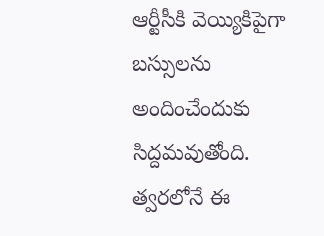ఆర్టీసీకి వెయ్యికిపైగా బస్సులను అందించేందుకు సిద్దమవుతోంది. త్వరలోనే ఈ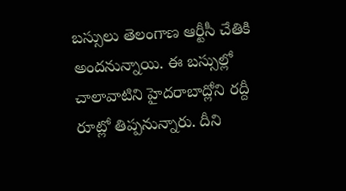బస్సులు తెలంగాణ ఆర్టీసీ చేతికి అందనున్నాయి. ఈ బస్సుల్లో చాలావాటిని హైదరాబాద్లోని రద్దీ రూట్లో తిప్పనున్నారు. దీని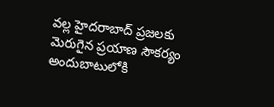వల్ల హైదరాబాద్ ప్రజలకు మెరుగైన ప్రయాణ సౌకర్యం అందుబాటులోకి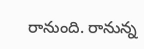రానుంది. రానున్న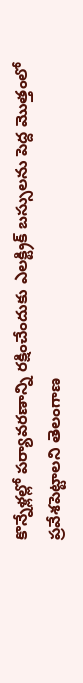కొన్నేళ్లల్లో పర్యావరణాన్ని రక్షించేందుకు ఎలక్ట్రిక్ బస్సులను పెద్ద మొత్తంలో ప్రవేశపెట్టాలని తెలంగాణ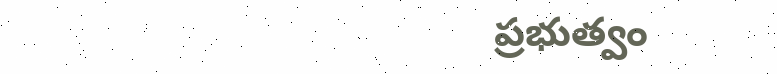ప్రభుత్వం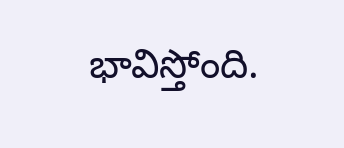భావిస్తోంది.